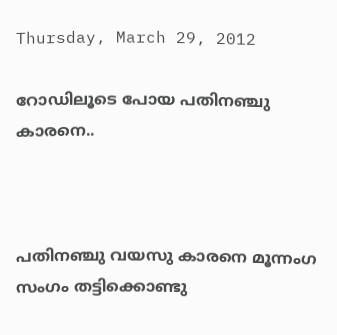Thursday, March 29, 2012

റോഡിലൂടെ പോയ പതിനഞ്ചു കാരനെ..



പതിനഞ്ചു വയസു കാരനെ മൂന്നംഗ സംഗം തട്ടിക്കൊണ്ടു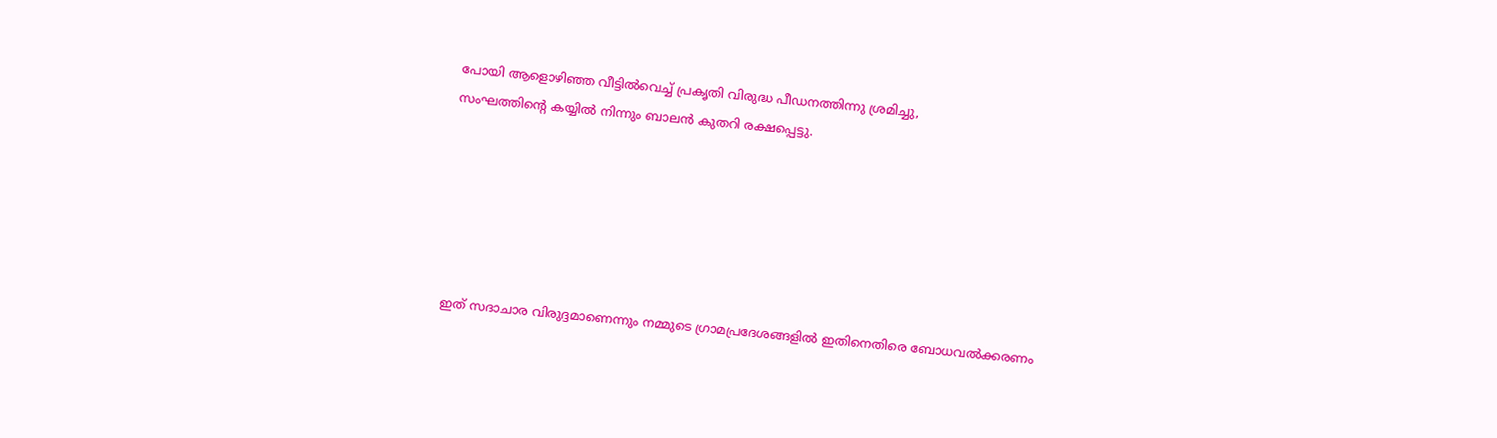പോയി ആളൊഴിഞ്ഞ വീട്ടില്‍വെച്ച് പ്രകൃതി വിരുദ്ധ പീഡനത്തിന്നു ശ്രമിച്ചു,
സംഘത്തിന്റെ കയ്യില്‍ നിന്നും ബാലന്‍ കുതറി രക്ഷപ്പെട്ടു.






ഇത് സദാചാര വിരുദ്ദമാണെന്നും നമ്മുടെ ഗ്രാമപ്രദേശങ്ങളില്‍ ഇതിനെതിരെ ബോധവല്‍ക്കരണം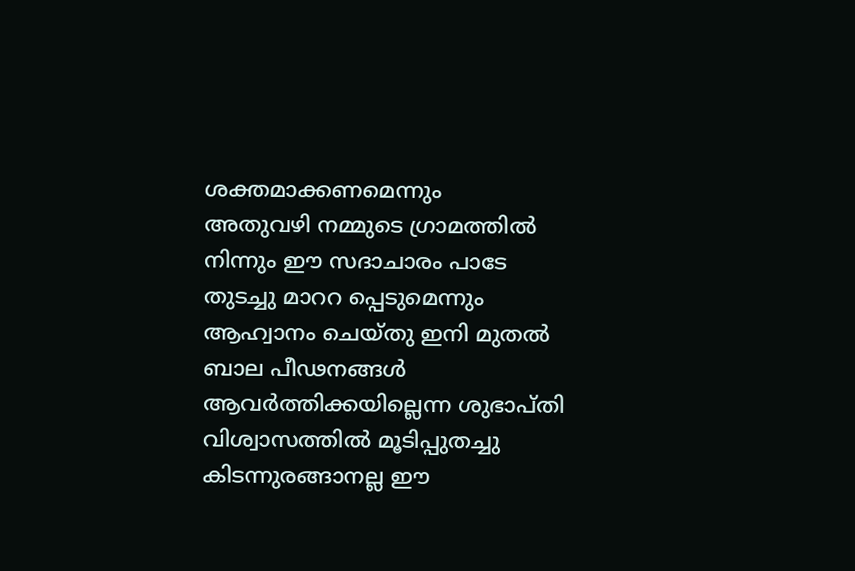ശക്തമാക്കണമെന്നും
അതുവഴി നമ്മുടെ ഗ്രാമത്തില്‍ നിന്നും ഈ സദാചാരം പാടേ തുടച്ചു മാററ പ്പെടുമെന്നും ആഹ്വാനം ചെയ്തു ഇനി മുതല്‍ ബാല പീഢനങ്ങള്‍
ആവര്‍ത്തിക്കയില്ലെന്ന ശുഭാപ്തി വിശ്വാസത്തില്‍ മൂടിപ്പുതച്ചു കിടന്നുരങ്ങാനല്ല ഈ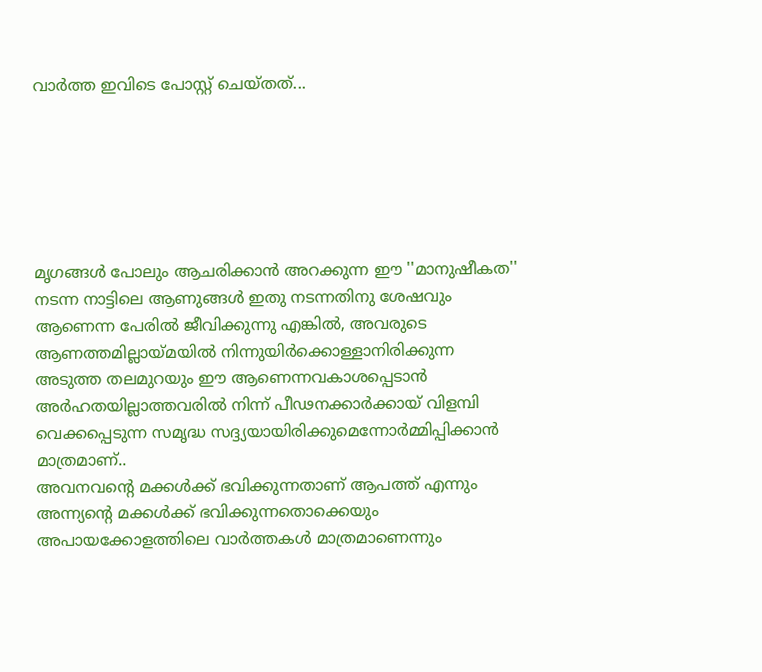വാര്‍ത്ത ഇവിടെ പോസ്റ്റ്‌ ചെയ്തത്...






മൃഗങ്ങള്‍ പോലും ആചരിക്കാന്‍ അറക്കുന്ന ഈ ''മാനുഷീകത'' നടന്ന നാട്ടിലെ ആണുങ്ങള്‍ ഇതു നടന്നതിനു ശേഷവും ആണെന്ന പേരില്‍ ജീവിക്കുന്നു എങ്കില്‍, അവരുടെ ആണത്തമില്ലായ്മയില്‍ നിന്നുയിര്‍ക്കൊള്ളാനിരിക്കുന്ന അടുത്ത തലമുറയും ഈ ആണെന്നവകാശപ്പെടാന്‍ അര്‍ഹതയില്ലാത്തവരില്‍ നിന്ന് പീഢനക്കാര്‍ക്കായ്‌ വിളമ്പി വെക്കപ്പെടുന്ന സമൃദ്ധ സദ്ദ്യയായിരിക്കുമെന്നോര്‍മ്മിപ്പിക്കാന്‍ മാത്രമാണ്..
അവനവന്റെ മക്കള്‍ക്ക്‌ ഭവിക്കുന്നതാണ് ആപത്ത് എന്നും അന്ന്യന്റെ മക്കള്‍ക്ക്‌ ഭവിക്കുന്നതൊക്കെയും അപായക്കോളത്തിലെ വാര്‍ത്തകള്‍ മാത്രമാണെന്നും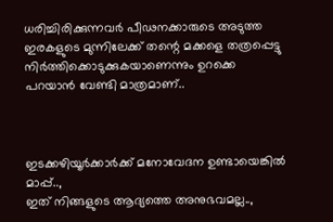ധരിച്ചിരിക്കുന്നവര്‍ പീഢനക്കാരുടെ അടുത്ത ഇരകളുടെ മുന്നിലേക്ക് തന്റെ മക്കളെ തത്രപ്പെട്ടു നിര്‍ത്തിക്കൊടുക്കുകയാണെന്നും ഉറക്കെ പറയാന്‍ വേണ്ടി മാത്രമാണ്..



ഇടക്കഴിയൂര്‍ക്കാര്‍ക്ക് മനോവേദന ഉണ്ടായെങ്കില്‍ മാപ്പ്..,
ഇത് നിങ്ങളുടെ ആദ്യത്തെ അനുഭവമല്ല..,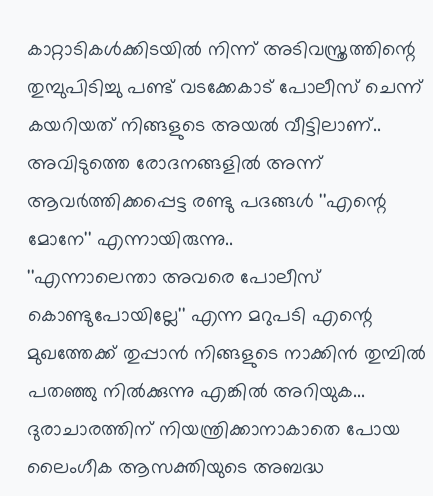കാറ്റാടികള്‍ക്കിടയില്‍ നിന്ന് അടിവസ്ത്രത്തിന്റെ തുമ്പുപിടിച്ചു പണ്ട് വടക്കേകാട് പോലീസ് ചെന്ന് കയറിയത് നിങ്ങളുടെ അയല്‍ വീട്ടിലാണ്..
അവിടുത്തെ രോദനങ്ങളില്‍ അന്ന് ആവര്‍ത്തിക്കപ്പെട്ട രണ്ടു പദങ്ങള്‍ ''എന്റെ മോനേ'' എന്നായിരുന്നു..
''എന്നാലെന്താ അവരെ പോലീസ് കൊണ്ടുപോയില്ലേ'' എന്ന മറുപടി എന്റെ മുഖത്തേക്ക് തുപ്പാന്‍ നിങ്ങളുടെ നാക്കിന്‍ തുമ്പില്‍ പതഞ്ഞു നില്‍ക്കുന്നു എങ്കില്‍ അറിയുക...
ദുരാചാരത്തിന് നിയന്ത്രിക്കാനാകാതെ പോയ ലൈംഗീക ആസക്തിയുടെ അബദ്ധ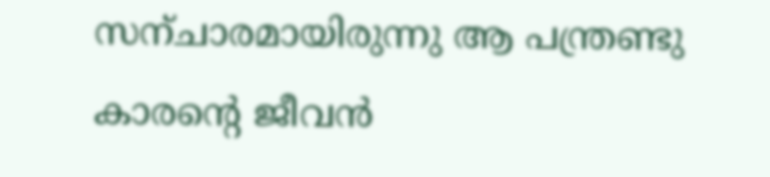സന്ചാരമായിരുന്നു ആ പന്ത്രണ്ടു കാരന്റെ ജീവന്‍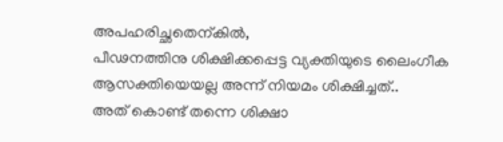അപഹരിച്ഛതെന്കില്‍,
പീഢനത്തിനു ശിക്ഷിക്കപ്പെട്ട വ്യക്തിയുടെ ലൈംഗീക ആസക്തിയെയല്ല അന്ന് നിയമം ശിക്ഷിച്ചത്..
അത് കൊണ്ട് തന്നെ ശിക്ഷാ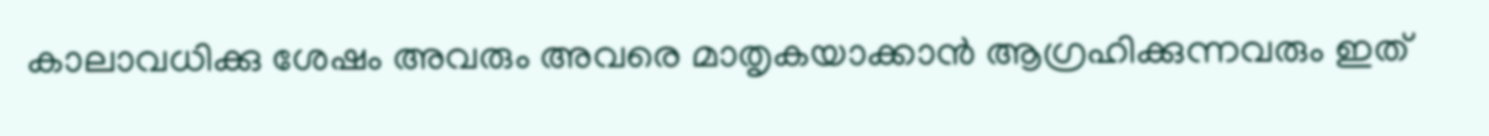കാലാവധിക്കു ശേഷം അവരും അവരെ മാതൃകയാക്കാന്‍ ആഗ്രഹിക്കുന്നവരും ഇത്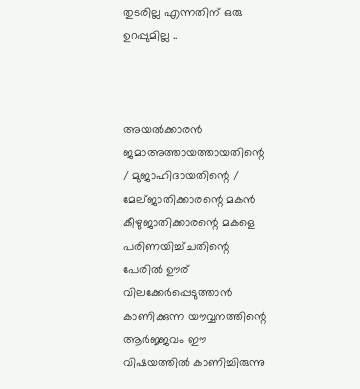തുടരില്ല എന്നതിന് ഒരു ഉറപ്പുമില്ല ..



അയല്‍ക്കാരന്‍ ജമാഅത്തായത്തായതിന്റെ / മുജാഹിദായതിന്റെ / മേല്ജാതിക്കാരന്റെ മകന്‍ കീഴുജാതിക്കാരന്റെ മകളെ പരിണയിച്ച്ചതിന്റെ പേരില്‍ ഊര് വിലക്കേര്‍പ്പെടുത്താന്‍ കാണിക്കുന്ന യൗവ്വനത്തിന്റെ ആര്‍ജ്ജവം ഈ വിഷയത്തില്‍ കാണിച്ചിരുന്നു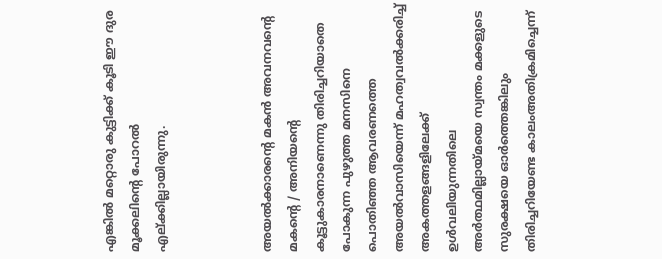എങ്കില്‍ മറ്റൊരു കുട്ടിക്ക് കൂടി ഈ ദുര മൂക്കലിന്റെ പോറല്‍ എല്ക്കില്ലായിരുന്നു.



അയല്‍ക്കാരന്റെ മകന്‍ അവനവന്റെ മകന്റെ / അനിയന്റെ കൂട്ടുകാരനാണെന്നു തിരിച്ചറിയാതെ പോകുന്ന പുഴുത്ത മനസിനെ പൊതിഞ്ഞ ആവരണത്തെ അയല്‍വാസിയെന്ന് മഹത്വവല്‍ക്കരിച്ച് അകത്തളങ്ങളിലേക്ക് ഉള്‍വലിയുന്നതിലെ അര്‍ത്ഥമില്ലായ്മയെ സ്വന്തം മക്കളുടെ സുരക്ഷയെ ഓര്‍ത്തെങ്കിലും തിരിച്ചറിയേണ്ട കാലംഅതിക്രമിച്ചെന്ന്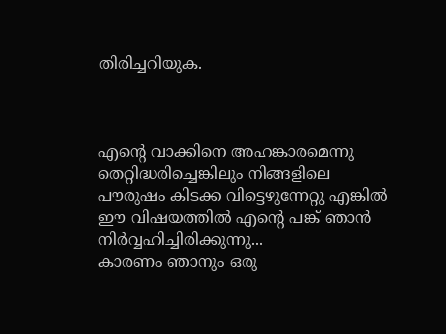തിരിച്ചറിയുക.



എന്റെ വാക്കിനെ അഹങ്കാരമെന്നു തെറ്റിദ്ധരിച്ചെങ്കിലും നിങ്ങളിലെ പൗരുഷം കിടക്ക വിട്ടെഴുന്നേറ്റു എങ്കില്‍ ഈ വിഷയത്തില്‍ എന്റെ പങ്ക് ഞാന്‍
നിര്‍വ്വഹിച്ചിരിക്കുന്നു...
കാരണം ഞാനും ഒരു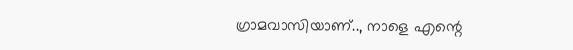ഗ്രാമവാസിയാണ്.., നാളെ എന്റെ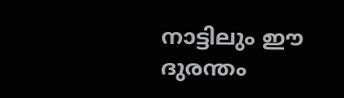നാട്ടിലും ഈ ദുരന്തം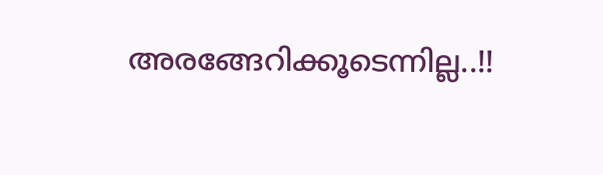അരങ്ങേറിക്കൂടെന്നില്ല..!!